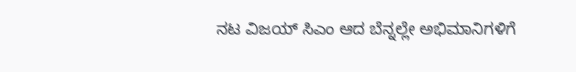ನಟ ವಿಜಯ್ ಸಿಎಂ ಆದ ಬೆನ್ನಲ್ಲೇ ಅಭಿಮಾನಿಗಳಿಗೆ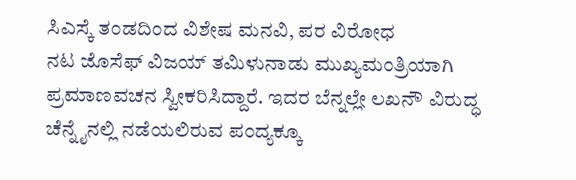ಸಿಎಸ್ಕೆ ತಂಡದಿಂದ ವಿಶೇಷ ಮನವಿ, ಪರ ವಿರೋಧ
ನಟ ಜೊಸೆಫ್ ವಿಜಯ್ ತಮಿಳುನಾಡು ಮುಖ್ಯಮಂತ್ರಿಯಾಗಿ ಪ್ರಮಾಣವಚನ ಸ್ವೀಕರಿಸಿದ್ದಾರೆ. ಇದರ ಬೆನ್ನಲ್ಲೇ ಲಖನೌ ವಿರುದ್ಧ ಚೆನ್ನೈನಲ್ಲಿ ನಡೆಯಲಿರುವ ಪಂದ್ಯಕ್ಕೂ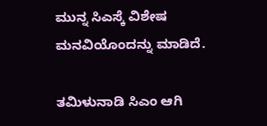ಮುನ್ನ ಸಿಎಸ್ಕೆ ವಿಶೇಷ ಮನವಿಯೊಂದನ್ನು ಮಾಡಿದೆ.

ತಮಿಳುನಾಡಿ ಸಿಎಂ ಆಗಿ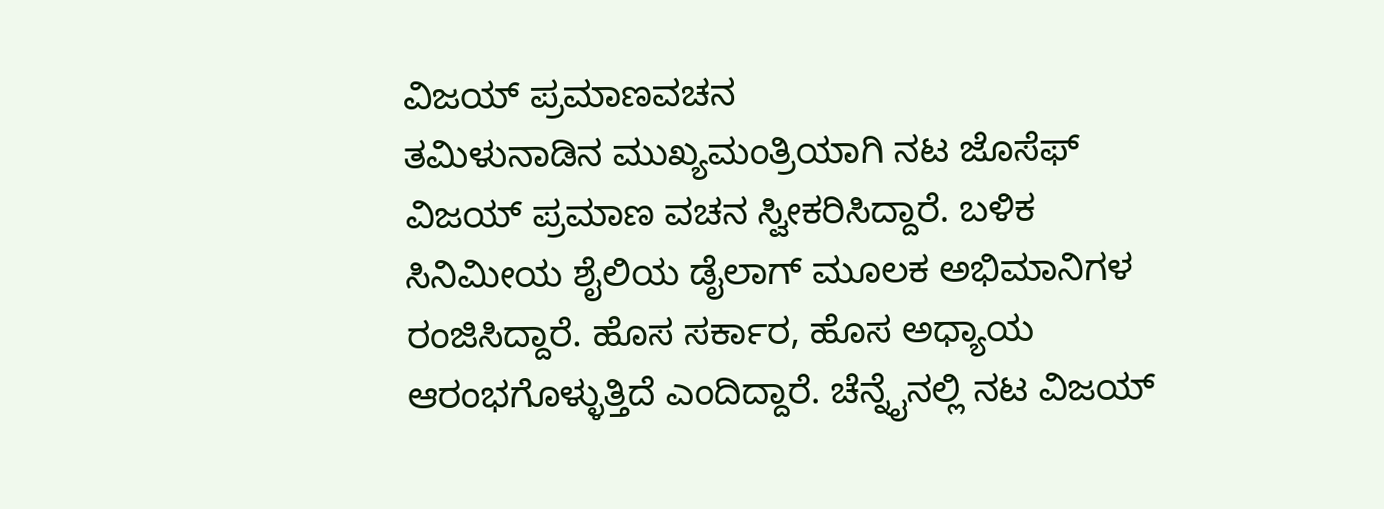ವಿಜಯ್ ಪ್ರಮಾಣವಚನ
ತಮಿಳುನಾಡಿನ ಮುಖ್ಯಮಂತ್ರಿಯಾಗಿ ನಟ ಜೊಸೆಫ್ ವಿಜಯ್ ಪ್ರಮಾಣ ವಚನ ಸ್ವೀಕರಿಸಿದ್ದಾರೆ. ಬಳಿಕ ಸಿನಿಮೀಯ ಶೈಲಿಯ ಡೈಲಾಗ್ ಮೂಲಕ ಅಭಿಮಾನಿಗಳ ರಂಜಿಸಿದ್ದಾರೆ. ಹೊಸ ಸರ್ಕಾರ, ಹೊಸ ಅಧ್ಯಾಯ ಆರಂಭಗೊಳ್ಳುತ್ತಿದೆ ಎಂದಿದ್ದಾರೆ. ಚೆನ್ನೈನಲ್ಲಿ ನಟ ವಿಜಯ್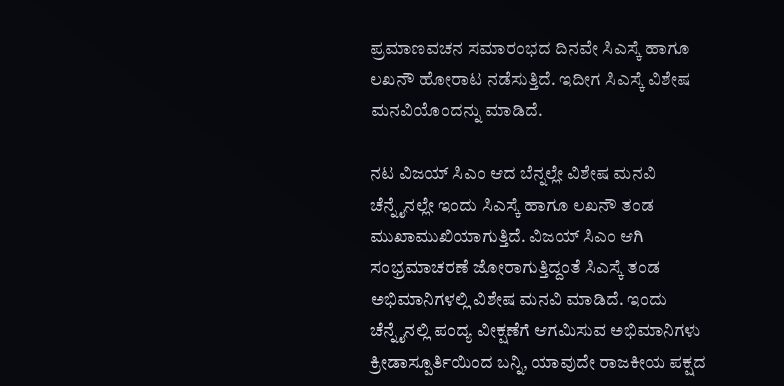ಪ್ರಮಾಣವಚನ ಸಮಾರಂಭದ ದಿನವೇ ಸಿಎಸ್ಕೆ ಹಾಗೂ ಲಖನೌ ಹೋರಾಟ ನಡೆಸುತ್ತಿದೆ. ಇದೀಗ ಸಿಎಸ್ಕೆ ವಿಶೇಷ ಮನವಿಯೊಂದನ್ನು ಮಾಡಿದೆ.

ನಟ ವಿಜಯ್ ಸಿಎಂ ಆದ ಬೆನ್ನಲ್ಲೇ ವಿಶೇಷ ಮನವಿ
ಚೆನ್ನೈನಲ್ಲೇ ಇಂದು ಸಿಎಸ್ಕೆ ಹಾಗೂ ಲಖನೌ ತಂಡ ಮುಖಾಮುಖಿಯಾಗುತ್ತಿದೆ. ವಿಜಯ್ ಸಿಎಂ ಆಗಿ ಸಂಭ್ರಮಾಚರಣೆ ಜೋರಾಗುತ್ತಿದ್ದಂತೆ ಸಿಎಸ್ಕೆ ತಂಡ ಅಭಿಮಾನಿಗಳಲ್ಲಿ ವಿಶೇಷ ಮನವಿ ಮಾಡಿದೆ. ಇಂದು ಚೆನ್ನೈನಲ್ಲಿ ಪಂದ್ಯ ವೀಕ್ಷಣೆಗೆ ಆಗಮಿಸುವ ಅಭಿಮಾನಿಗಳು ಕ್ರೀಡಾಸ್ಪೂರ್ತಿಯಿಂದ ಬನ್ನಿ, ಯಾವುದೇ ರಾಜಕೀಯ ಪಕ್ಷದ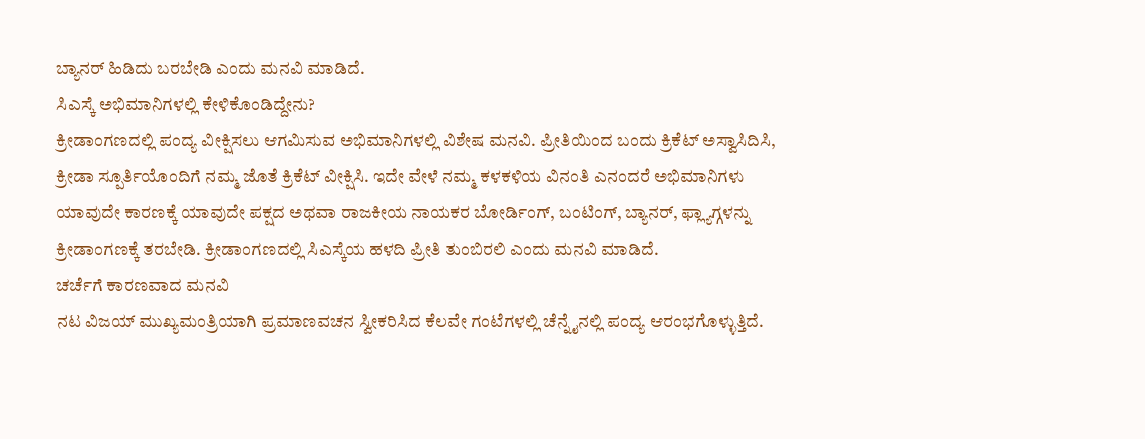ಬ್ಯಾನರ್ ಹಿಡಿದು ಬರಬೇಡಿ ಎಂದು ಮನವಿ ಮಾಡಿದೆ.
ಸಿಎಸ್ಕೆ ಅಭಿಮಾನಿಗಳಲ್ಲಿ ಕೇಳಿಕೊಂಡಿದ್ದೇನು?
ಕ್ರೀಡಾಂಗಣದಲ್ಲಿ ಪಂದ್ಯ ವೀಕ್ಷಿಸಲು ಆಗಮಿಸುವ ಅಭಿಮಾನಿಗಳಲ್ಲಿ ವಿಶೇಷ ಮನವಿ. ಪ್ರೀತಿಯಿಂದ ಬಂದು ಕ್ರಿಕೆಟ್ ಅಸ್ವಾಸಿದಿಸಿ, ಕ್ರೀಡಾ ಸ್ಪೂರ್ತಿಯೊಂದಿಗೆ ನಮ್ಮ ಜೊತೆ ಕ್ರಿಕೆಟ್ ವೀಕ್ಷಿಸಿ. ಇದೇ ವೇಳೆ ನಮ್ಮ ಕಳಕಳಿಯ ವಿನಂತಿ ಎನಂದರೆ ಅಭಿಮಾನಿಗಳು ಯಾವುದೇ ಕಾರಣಕ್ಕೆ ಯಾವುದೇ ಪಕ್ಷದ ಅಥವಾ ರಾಜಕೀಯ ನಾಯಕರ ಬೋರ್ಡಿಂಗ್, ಬಂಟಿಂಗ್, ಬ್ಯಾನರ್, ಫ್ಲ್ಯಾಗ್ಗಳನ್ನು ಕ್ರೀಡಾಂಗಣಕ್ಕೆ ತರಬೇಡಿ. ಕ್ರೀಡಾಂಗಣದಲ್ಲಿ ಸಿಎಸ್ಕೆಯ ಹಳದಿ ಪ್ರೀತಿ ತುಂಬಿರಲಿ ಎಂದು ಮನವಿ ಮಾಡಿದೆ.
ಚರ್ಚೆಗೆ ಕಾರಣವಾದ ಮನವಿ
ನಟ ವಿಜಯ್ ಮುಖ್ಯಮಂತ್ರಿಯಾಗಿ ಪ್ರಮಾಣವಚನ ಸ್ವೀಕರಿಸಿದ ಕೆಲವೇ ಗಂಟೆಗಳಲ್ಲಿ ಚೆನ್ನೈನಲ್ಲಿ ಪಂದ್ಯ ಆರಂಭಗೊಳ್ಳುತ್ತಿದೆ.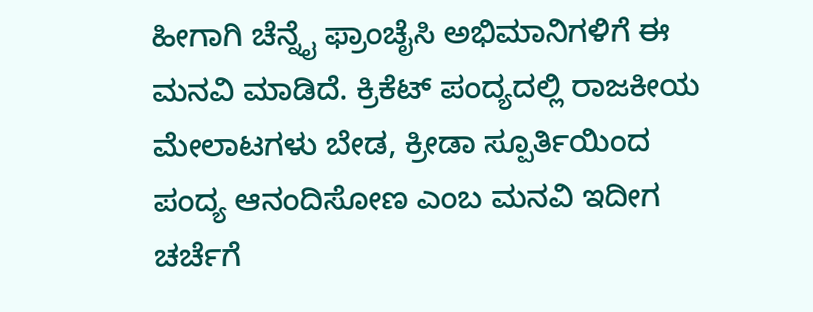ಹೀಗಾಗಿ ಚೆನ್ನೈ ಫ್ರಾಂಚೈಸಿ ಅಭಿಮಾನಿಗಳಿಗೆ ಈ ಮನವಿ ಮಾಡಿದೆ. ಕ್ರಿಕೆಟ್ ಪಂದ್ಯದಲ್ಲಿ ರಾಜಕೀಯ ಮೇಲಾಟಗಳು ಬೇಡ, ಕ್ರೀಡಾ ಸ್ಪೂರ್ತಿಯಿಂದ ಪಂದ್ಯ ಆನಂದಿಸೋಣ ಎಂಬ ಮನವಿ ಇದೀಗ ಚರ್ಚೆಗೆ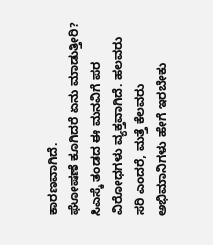ಕಾರಣವಾಗಿದೆ.
ಘೋಷಣೆ ಕೂಗಿದರೆ ಏನು ಮಾಡುತ್ತೀರಿ?
ಸಿಎಸ್ಕೆ ತಂಡದ ಈ ಮನವಿಗೆ ಪರ ವಿರೋಧಗಳು ವ್ಯಕ್ತವಾಗಿದೆ. ಹಲವರು ಸರಿ ಎಂದರೆ, ಮತ್ತೆ ಕೆಲವರು ಅಭಿಮಾನಿಗಳು ಹೇಗೆ ಇರಬೇಕು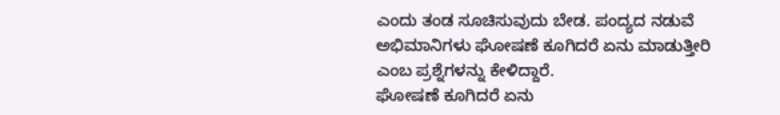ಎಂದು ತಂಡ ಸೂಚಿಸುವುದು ಬೇಡ. ಪಂದ್ಯದ ನಡುವೆ ಅಭಿಮಾನಿಗಳು ಘೋಷಣೆ ಕೂಗಿದರೆ ಏನು ಮಾಡುತ್ತೀರಿ ಎಂಬ ಪ್ರಶ್ನೆಗಳನ್ನು ಕೇಳಿದ್ದಾರೆ.
ಘೋಷಣೆ ಕೂಗಿದರೆ ಏನು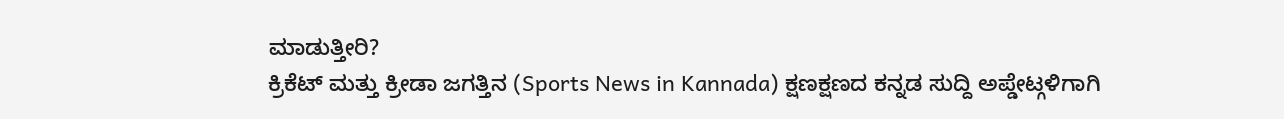ಮಾಡುತ್ತೀರಿ?
ಕ್ರಿಕೆಟ್ ಮತ್ತು ಕ್ರೀಡಾ ಜಗತ್ತಿನ (Sports News in Kannada) ಕ್ಷಣಕ್ಷಣದ ಕನ್ನಡ ಸುದ್ದಿ ಅಪ್ಡೇಟ್ಗಳಿಗಾಗಿ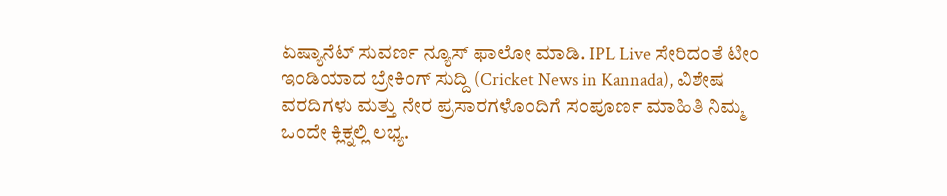ಏಷ್ಯಾನೆಟ್ ಸುವರ್ಣ ನ್ಯೂಸ್ ಫಾಲೋ ಮಾಡಿ. IPL Live ಸೇರಿದಂತೆ ಟೀಂ ಇಂಡಿಯಾದ ಬ್ರೇಕಿಂಗ್ ಸುದ್ದಿ (Cricket News in Kannada), ವಿಶೇಷ ವರದಿಗಳು ಮತ್ತು ನೇರ ಪ್ರಸಾರಗಳೊಂದಿಗೆ ಸಂಪೂರ್ಣ ಮಾಹಿತಿ ನಿಮ್ಮ ಒಂದೇ ಕ್ಲಿಕ್ನಲ್ಲಿ ಲಭ್ಯ.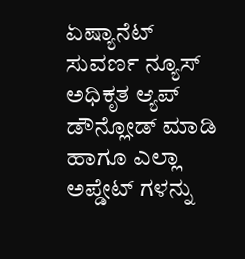ಏಷ್ಯಾನೆಟ್ ಸುವರ್ಣ ನ್ಯೂಸ್ ಅಧಿಕೃತ ಆ್ಯಪ್ ಡೌನ್ಲೋಡ್ ಮಾಡಿ ಹಾಗೂ ಎಲ್ಲಾ ಅಪ್ಡೇಟ್ ಗಳನ್ನು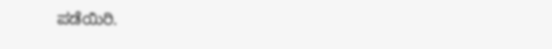ಪಡೆಯಿರಿ.